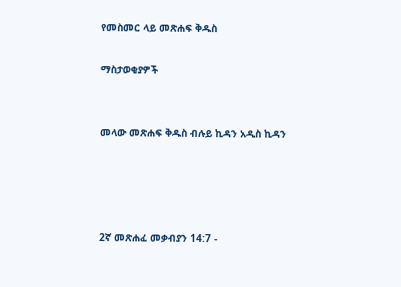የመስመር ላይ መጽሐፍ ቅዱስ

ማስታወቂያዎች


መላው መጽሐፍ ቅዱስ ብሉይ ኪዳን አዲስ ኪዳን




2ኛ መጽሐፈ መቃብያን 14:7 -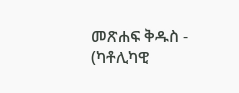መጽሐፍ ቅዱስ - (ካቶሊካዊ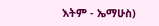እትም - ኤማሁስ)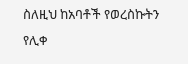ስለዚህ ከአባቶች የወረስኩትን የሊቀ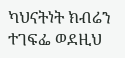ካህናትነት ክብሬን ተገፍፌ ወደዚህ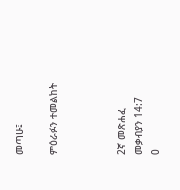መጣሁ፤

ምዕራፉን ተመልከት



2ኛ መጽሐፈ መቃብያን 14:7
0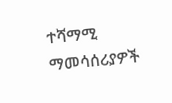ተሻማሚ ማመሳሰሪያዎች